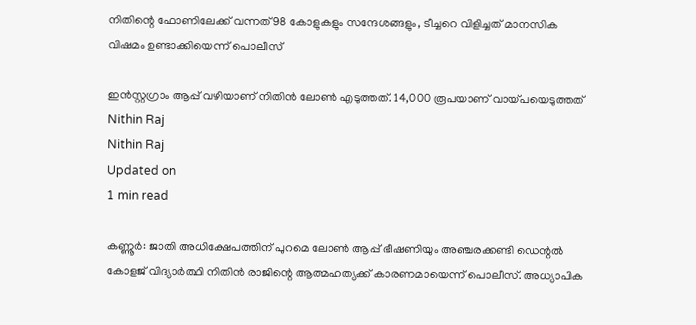നിതിന്റെ ഫോണിലേക്ക് വന്നത് 98 കോളുകളും സന്ദേശങ്ങളും, ടീച്ചറെ വിളിച്ചത് മാനസിക വിഷമം ഉണ്ടാക്കിയെന്ന് പൊലീസ്

ഇന്‍സ്റ്റഗ്രാം ആപ്പ് വഴിയാണ് നിതിന്‍ ലോണ്‍ എടുത്തത്. 14,000 രൂപയാണ് വായ്പയെടുത്തത്
Nithin Raj
Nithin Raj
Updated on
1 min read

കണ്ണൂര്‍: ജാതി അധിക്ഷേപത്തിന് പുറമെ ലോണ്‍ ആപ്പ് ഭീഷണിയും അഞ്ചരക്കണ്ടി ഡെന്റല്‍ കോളജ് വിദ്യാര്‍ത്ഥി നിതിന്‍ രാജിന്റെ ആത്മഹത്യക്ക് കാരണമായെന്ന് പൊലീസ്. അധ്യാപിക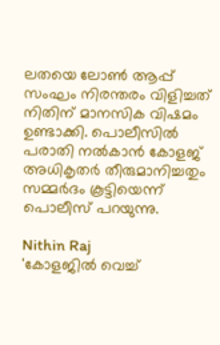ലതയെ ലോണ്‍ ആപ്പ് സംഘം നിരന്തരം വിളിച്ചത് നിതിന് മാനസിക വിഷമം ഉണ്ടാക്കി. പൊലീസില്‍ പരാതി നല്‍കാന്‍ കോളജ് അധികൃതര്‍ തീരുമാനിച്ചതും സമ്മര്‍ദം കൂട്ടിയെന്ന് പൊലീസ് പറയുന്നു.

Nithin Raj
'കോളജില്‍ വെച്ച്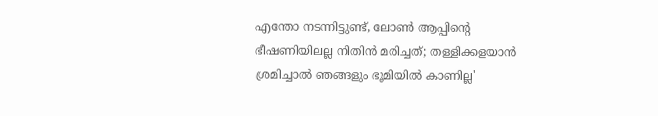എന്തോ നടന്നിട്ടുണ്ട്, ലോണ്‍ ആപ്പിന്റെ ഭീഷണിയിലല്ല നിതിന്‍ മരിച്ചത്; തള്ളിക്കളയാന്‍ ശ്രമിച്ചാല്‍ ഞങ്ങളും ഭൂമിയില്‍ കാണില്ല'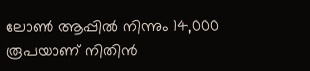ലോണ്‍ ആപ്പില്‍ നിന്നും 14,000 രൂപയാണ് നിതിന്‍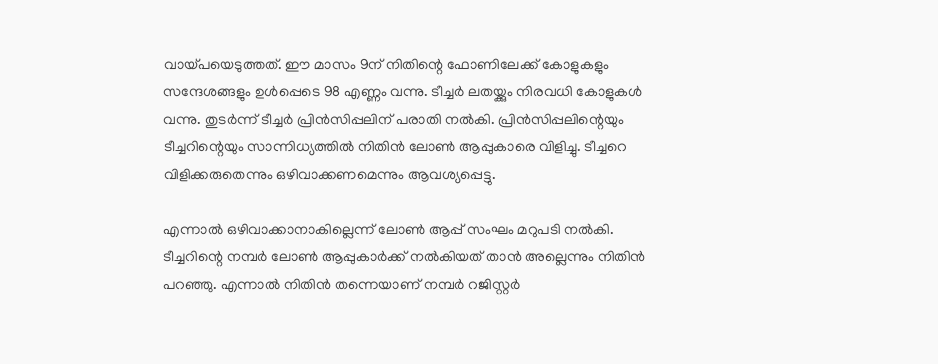വായ്പയെടുത്തത്. ഈ മാസം 9ന് നിതിന്റെ ഫോണിലേക്ക് കോളുകളും സന്ദേശങ്ങളും ഉള്‍പ്പെടെ 98 എണ്ണം വന്നു. ടീച്ചര്‍ ലതയ്ക്കും നിരവധി കോളുകള്‍ വന്നു. തുടര്‍ന്ന് ടീച്ചര്‍ പ്രിന്‍സിപ്പലിന് പരാതി നല്‍കി. പ്രിന്‍സിപ്പലിന്റെയും ടീച്ചറിന്റെയും സാന്നിധ്യത്തില്‍ നിതിന്‍ ലോണ്‍ ആപ്പുകാരെ വിളിച്ചു. ടീച്ചറെ വിളിക്കരുതെന്നും ഒഴിവാക്കണമെന്നും ആവശ്യപ്പെട്ടു.

എന്നാല്‍ ഒഴിവാക്കാനാകില്ലെന്ന് ലോണ്‍ ആപ്പ് സംഘം മറുപടി നല്‍കി. ടീച്ചറിന്റെ നമ്പര്‍ ലോണ്‍ ആപ്പുകാര്‍ക്ക് നല്‍കിയത് താന്‍ അല്ലെന്നും നിതിന്‍ പറഞ്ഞു. എന്നാല്‍ നിതിന്‍ തന്നെയാണ് നമ്പര്‍ റജിസ്റ്റര്‍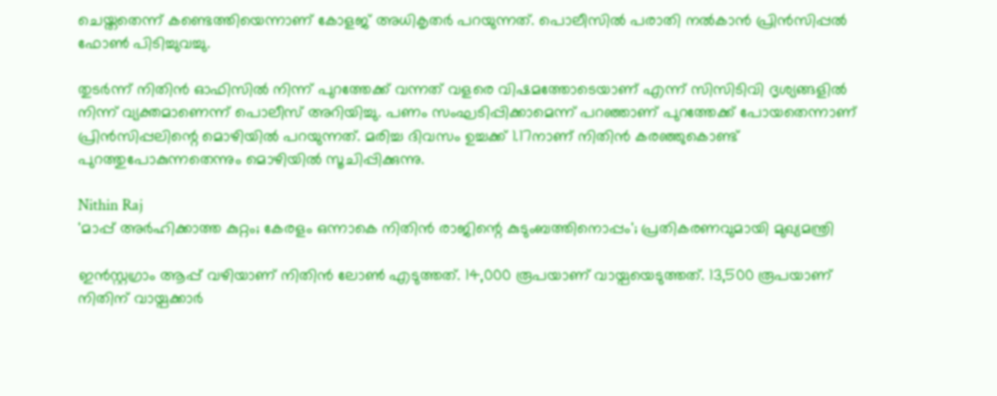ചെയ്തതെന്ന് കണ്ടെത്തിയെന്നാണ് കോളജ് അധികൃതര്‍ പറയുന്നത്. പൊലീസില്‍ പരാതി നല്‍കാന്‍ പ്രിന്‍സിപ്പല്‍ ഫോണ്‍ പിടിച്ചുവച്ചു.

തുടര്‍ന്ന് നിതിന്‍ ഓഫിസില്‍ നിന്ന് പുറത്തേക്ക് വന്നത് വളരെ വിഷമത്തോടെയാണ് എന്ന് സിസിടിവി ദൃശ്യങ്ങളില്‍ നിന്ന് വ്യക്തമാണെന്ന് പൊലീസ് അറിയിച്ചു. പണം സംഘടിപ്പിക്കാമെന്ന് പറഞ്ഞാണ് പുറത്തേക്ക് പോയതെന്നാണ് പ്രിന്‍സിപ്പലിന്റെ മൊഴിയില്‍ പറയുന്നത്. മരിച്ച ദിവസം ഉച്ചക്ക് 1.17നാണ് നിതിന്‍ കരഞ്ഞുകൊണ്ട് പുറത്തുപോകുന്നതെന്നും മൊഴിയില്‍ സൂചിപ്പിക്കുന്നു.

Nithin Raj
'മാപ്പ് അര്‍ഹിക്കാത്ത കുറ്റം; കേരളം ഒന്നാകെ നിതിന്‍ രാജിന്റെ കുടുംബത്തിനൊപ്പം'; പ്രതികരണവുമായി മുഖ്യമന്ത്രി

ഇന്‍സ്റ്റഗ്രാം ആപ്പ് വഴിയാണ് നിതിന്‍ ലോണ്‍ എടുത്തത്. 14,000 രൂപയാണ് വായ്പയെടുത്തത്. 13,500 രൂപയാണ് നിതിന് വായ്പക്കാര്‍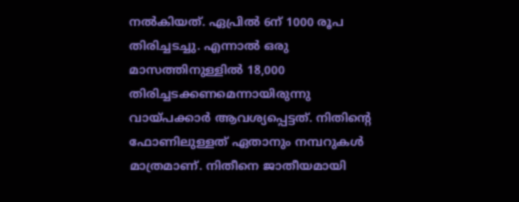നല്‍കിയത്. ഏപ്രില്‍ 6ന് 1000 രൂപ തിരിച്ചടച്ചു. എന്നാല്‍ ഒരു മാസത്തിനുള്ളില്‍ 18,000 തിരിച്ചടക്കണമെന്നായിരുന്നു വായ്പക്കാര്‍ ആവശ്യപ്പെട്ടത്. നിതിന്റെ ഫോണിലുള്ളത് ഏതാനും നമ്പറുകള്‍ മാത്രമാണ്. നിതീനെ ജാതീയമായി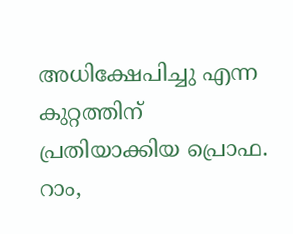അധിക്ഷേപിച്ചു എന്ന കുറ്റത്തിന് പ്രതിയാക്കിയ പ്രൊഫ. റാം,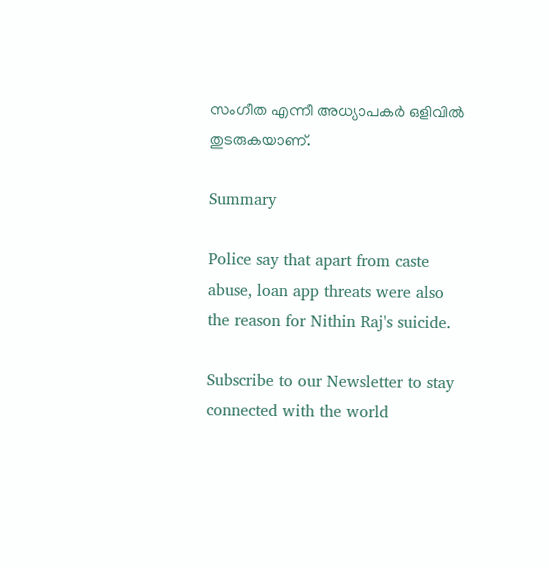സംഗീത എന്നീ അധ്യാപകര്‍ ഒളിവില്‍ തുടരുകയാണ്.

Summary

Police say that apart from caste abuse, loan app threats were also the reason for Nithin Raj's suicide.

Subscribe to our Newsletter to stay connected with the world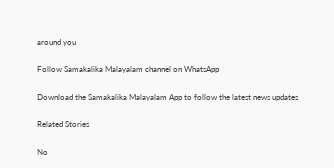around you

Follow Samakalika Malayalam channel on WhatsApp

Download the Samakalika Malayalam App to follow the latest news updates

Related Stories

No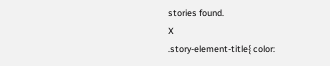stories found.
X
.story-element-title{ color: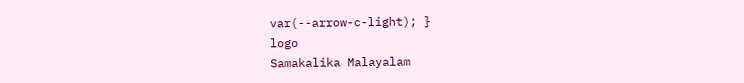var(--arrow-c-light); }
logo
Samakalika Malayalam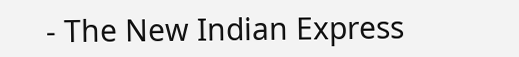- The New Indian Express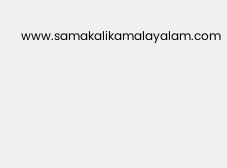www.samakalikamalayalam.com